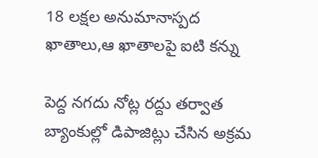18 లక్షల అనుమానాస్పద ఖాతాలు,ఆ ఖాతాలపై ఐటి కన్ను

పెద్ద నగదు నోట్ల రద్దు తర్వాత బ్యాంకుల్లో డిపాజిట్లు చేసిన అక్రమ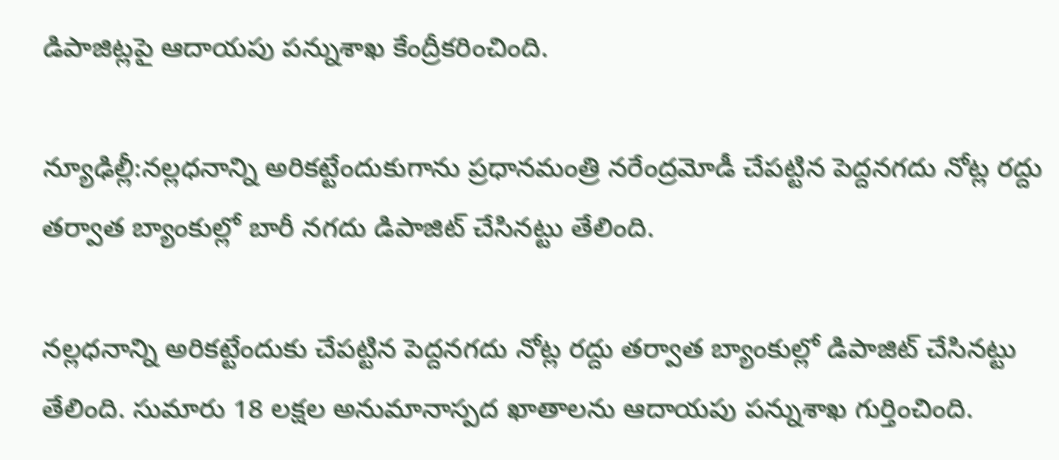డిపాజిట్లపై ఆదాయపు పన్నుశాఖ కేంద్రీకరించింది.

న్యూఢిల్లీ:నల్లధనాన్ని అరికట్టేందుకుగాను ప్రధానమంత్రి నరేంద్రమోడీ చేపట్టిన పెద్దనగదు నోట్ల రద్దు తర్వాత బ్యాంకుల్లో బారీ నగదు డిపాజిట్ చేసినట్టు తేలింది.

నల్లధనాన్ని అరికట్టేందుకు చేపట్టిన పెద్దనగదు నోట్ల రద్దు తర్వాత బ్యాంకుల్లో డిపాజిట్ చేసినట్టు తేలింది. సుమారు 18 లక్షల అనుమానాస్పద ఖాతాలను ఆదాయపు పన్నుశాఖ గుర్తించింది.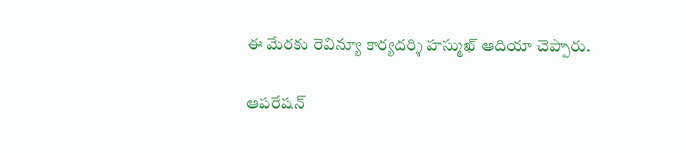ఈ మేరకు రెవిన్యూ కార్యదర్శి హస్ముఖ్ ఆదియా చెప్పారు.

ఆపరేషన్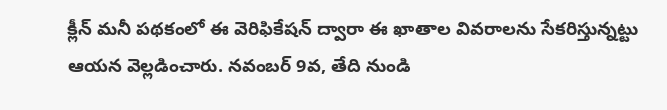క్లీన్ మనీ పథకంలో ఈ వెరిఫికేషన్ ద్వారా ఈ ఖాతాల వివరాలను సేకరిస్తున్నట్టు ఆయన వెల్లడించారు. నవంబర్ 9వ, తేది నుండి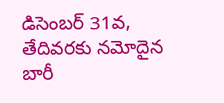డిసెంబర్ 31వ, తేదివరకు నమోదైన బారీ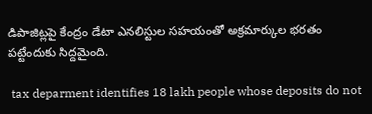డిపాజిట్లపై కేంద్రం డేటా ఎనలిస్టుల సహయంతో అక్రమార్కుల భరతం పట్టేందుకు సిద్దమైంది.

 tax deparment identifies 18 lakh people whose deposits do not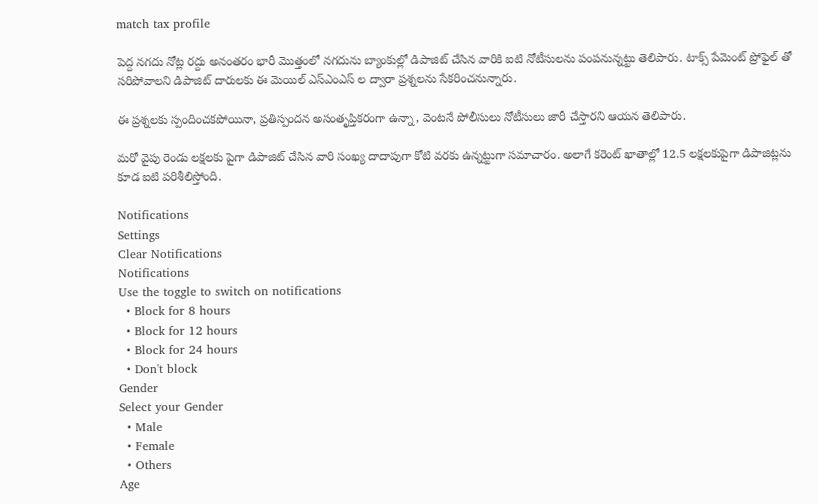match tax profile

పెద్ద నగదు నోట్ల రద్దు అనంతరం భారీ మొత్తంలో నగదును బ్యాంకుల్లో డిపాజిట్ చేసిన వారికి ఐటి నోటీసులను పంపనున్నట్టు తెలిపారు. టాక్స్ పేమెంట్ ప్రోఫైల్ తో సరిపోవాలని డిపాజిట్ దారులకు ఈ మెయిల్ ఎస్ఎంఎస్ ల ద్వారా ప్రశ్నలను సేకరించనున్నారు.

ఈ ప్రశ్నలకు స్పందించకపోయినా, ప్రతిస్పందన అసంతృప్తికరంగా ఉన్నా, వెంటనే పోలీసులు నోటీసులు జారీ చేస్తారని ఆయన తెలిపారు.

మరో వైపు రెండు లక్షలకు పైగా డిపాజిట్ చేసిన వారి సంఖ్య దాదాపుగా కోటి వరకు ఉన్నట్టుగా సమాచారం. అలాగే కరెంట్ ఖాతాల్లో 12.5 లక్షలకుపైగా డిపాజిట్లను కూడ ఐటి పరిశీలిస్తోంది.

Notifications
Settings
Clear Notifications
Notifications
Use the toggle to switch on notifications
  • Block for 8 hours
  • Block for 12 hours
  • Block for 24 hours
  • Don't block
Gender
Select your Gender
  • Male
  • Female
  • Others
Age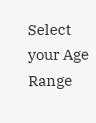Select your Age Range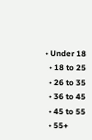• Under 18
  • 18 to 25
  • 26 to 35
  • 36 to 45
  • 45 to 55
  • 55+